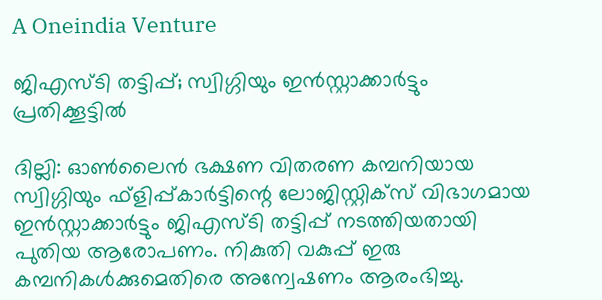A Oneindia Venture

ജിഎസ്ടി തട്ടിപ്പ്; സ്വിഗ്ഗിയും ഇന്‍സ്റ്റാക്കാര്‍ട്ടും പ്രതിക്കൂട്ടില്‍

ദില്ലി: ഓണ്‍ലൈന്‍ ഭക്ഷണ വിതരണ കമ്പനിയായ സ്വിഗ്ഗിയും ഫ്‌ളിപ്പ്കാര്‍ട്ടിന്റെ ലോജിസ്റ്റിക്‌സ് വിഭാഗമായ ഇന്‍സ്റ്റാക്കാര്‍ട്ടും ജിഎസ്ടി തട്ടിപ്പ് നടത്തിയതായി പുതിയ ആരോപണം. നികുതി വകുപ്പ് ഇരു കമ്പനികള്‍ക്കുമെതിരെ അന്വേഷണം ആരംഭിച്ചു.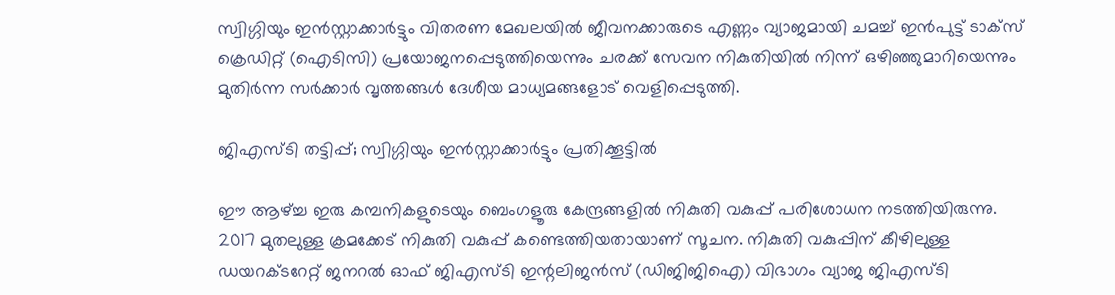സ്വിഗ്ഗിയും ഇന്‍സ്റ്റാക്കാര്‍ട്ടും വിതരണ മേഖലയില്‍ ജീവനക്കാരുടെ എണ്ണം വ്യാജമായി ചമച്ച് ഇന്‍പുട്ട് ടാക്‌സ് ക്രെഡിറ്റ് (ഐടിസി) പ്രയോജനപ്പെടുത്തിയെന്നും ചരക്ക് സേവന നികുതിയില്‍ നിന്ന് ഒഴിഞ്ഞുമാറിയെന്നും മുതിര്‍ന്ന സര്‍ക്കാര്‍ വൃത്തങ്ങള്‍ ദേശീയ മാധ്യമങ്ങളോട് വെളിപ്പെടുത്തി.

ജിഎസ്ടി തട്ടിപ്പ്; സ്വിഗ്ഗിയും ഇന്‍സ്റ്റാക്കാര്‍ട്ടും പ്രതിക്കൂട്ടില്‍

ഈ ആഴ്ച്ച ഇരു കമ്പനികളുടെയും ബെംഗളൂരു കേന്ദ്രങ്ങളില്‍ നികുതി വകുപ്പ് പരിശോധന നടത്തിയിരുന്നു. 2017 മുതലുള്ള ക്രമക്കേട് നികുതി വകുപ്പ് കണ്ടെത്തിയതായാണ് സൂചന. നികുതി വകുപ്പിന് കീഴിലുള്ള ഡയറക്ടറേറ്റ് ജനറല്‍ ഓഫ് ജിഎസ്ടി ഇന്റലിജന്‍സ് (ഡിജിജിഐ) വിഭാഗം വ്യാജ ജിഎസ്ടി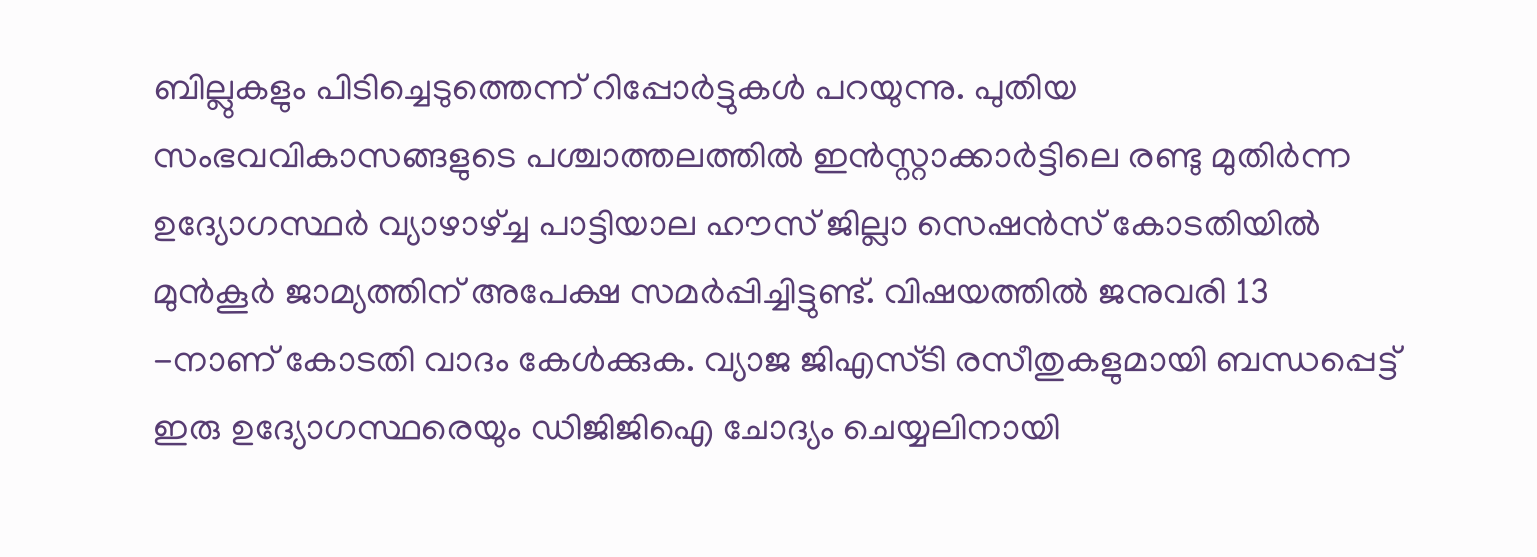ബില്ലുകളും പിടിച്ചെടുത്തെന്ന് റിപ്പോര്‍ട്ടുകള്‍ പറയുന്നു. പുതിയ സംഭവവികാസങ്ങളുടെ പശ്ചാത്തലത്തില്‍ ഇന്‍സ്റ്റാക്കാര്‍ട്ടിലെ രണ്ടു മുതിര്‍ന്ന ഉദ്യോഗസ്ഥര്‍ വ്യാഴാഴ്ച്ച പാട്ടിയാല ഹൗസ് ജില്ലാ സെഷന്‍സ് കോടതിയില്‍ മുന്‍കൂര്‍ ജാമ്യത്തിന് അപേക്ഷ സമര്‍പ്പിച്ചിട്ടുണ്ട്. വിഷയത്തില്‍ ജനുവരി 13 -നാണ് കോടതി വാദം കേള്‍ക്കുക. വ്യാജ ജിഎസ്ടി രസീതുകളുമായി ബന്ധപ്പെട്ട് ഇരു ഉദ്യോഗസ്ഥരെയും ഡിജിജിഐ ചോദ്യം ചെയ്യലിനായി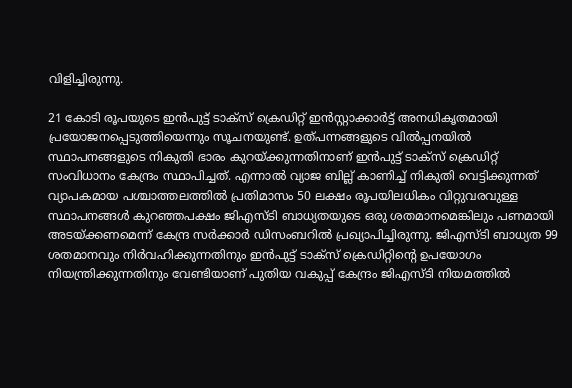വിളിച്ചിരുന്നു.

21 കോടി രൂപയുടെ ഇന്‍പുട്ട് ടാക്‌സ് ക്രെഡിറ്റ് ഇന്‍സ്റ്റാക്കാര്‍ട്ട് അനധികൃതമായി പ്രയോജനപ്പെടുത്തിയെന്നും സൂചനയുണ്ട്. ഉത്പന്നങ്ങളുടെ വില്‍പ്പനയില്‍ സ്ഥാപനങ്ങളുടെ നികുതി ഭാരം കുറയ്ക്കുന്നതിനാണ് ഇന്‍പുട്ട് ടാക്‌സ് ക്രെഡിറ്റ് സംവിധാനം കേന്ദ്രം സ്ഥാപിച്ചത്. എന്നാല്‍ വ്യാജ ബില്ല് കാണിച്ച് നികുതി വെട്ടിക്കുന്നത് വ്യാപകമായ പശ്ചാത്തലത്തില്‍ പ്രതിമാസം 50 ലക്ഷം രൂപയിലധികം വിറ്റുവരവുള്ള സ്ഥാപനങ്ങള്‍ കുറഞ്ഞപക്ഷം ജിഎസ്ടി ബാധ്യതയുടെ ഒരു ശതമാനമെങ്കിലും പണമായി അടയ്ക്കണമെന്ന് കേന്ദ്ര സര്‍ക്കാര്‍ ഡിസംബറില്‍ പ്രഖ്യാപിച്ചിരുന്നു. ജിഎസ്ടി ബാധ്യത 99 ശതമാനവും നിര്‍വഹിക്കുന്നതിനും ഇന്‍പുട്ട് ടാക്‌സ് ക്രെഡിറ്റിന്റെ ഉപയോഗം നിയന്ത്രിക്കുന്നതിനും വേണ്ടിയാണ് പുതിയ വകുപ്പ് കേന്ദ്രം ജിഎസ്ടി നിയമത്തില്‍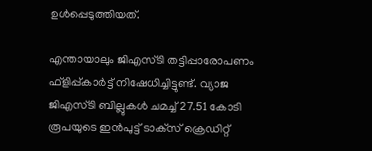ഉള്‍പ്പെടുത്തിയത്.

എന്തായാലും ജിഎസ്ടി തട്ടിപ്പാരോപണം ഫ്‌ളിപ്പ്കാര്‍ട്ട് നിഷേധിച്ചിട്ടുണ്ട്. വ്യാജ ജിഎസ്ടി ബില്ലുകള്‍ ചമച്ച് 27.51 കോടി രൂപയുടെ ഇന്‍പുട്ട് ടാക്‌സ് ക്രെഡിറ്റ്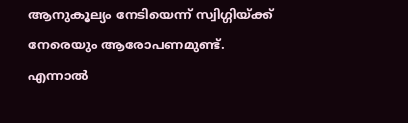ആനുകൂല്യം നേടിയെന്ന് സ്വിഗ്ഗിയ്ക്ക് നേരെയും ആരോപണമുണ്ട്. എന്നാല്‍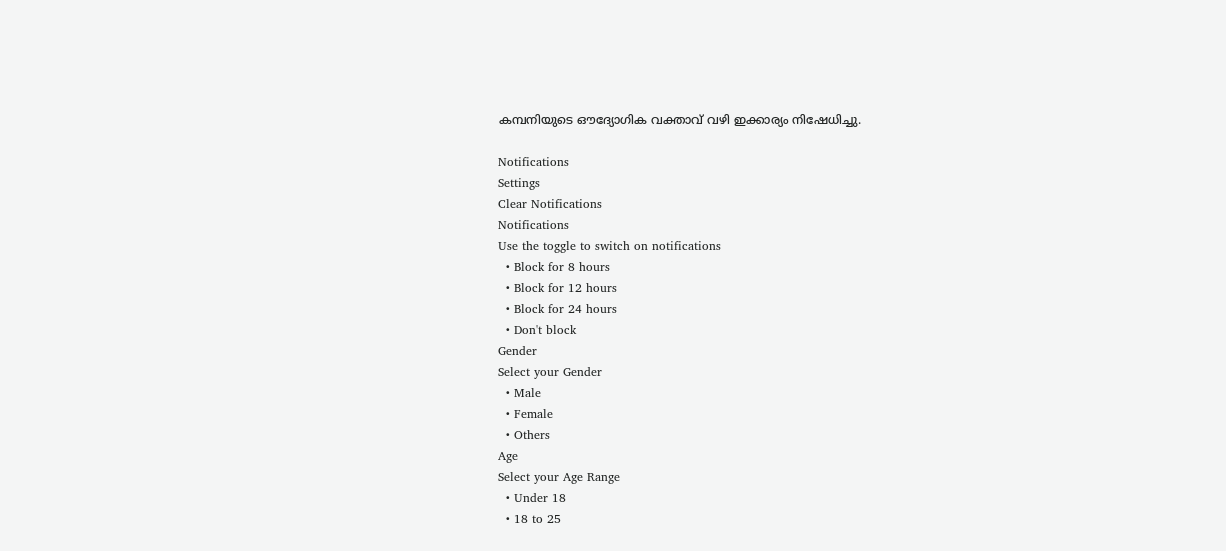കമ്പനിയുടെ ഔദ്യോഗിക വക്താവ് വഴി ഇക്കാര്യം നിഷേധിച്ചു.

Notifications
Settings
Clear Notifications
Notifications
Use the toggle to switch on notifications
  • Block for 8 hours
  • Block for 12 hours
  • Block for 24 hours
  • Don't block
Gender
Select your Gender
  • Male
  • Female
  • Others
Age
Select your Age Range
  • Under 18
  • 18 to 25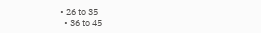• 26 to 35
  • 36 to 45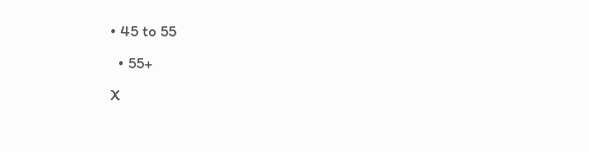• 45 to 55
  • 55+
X